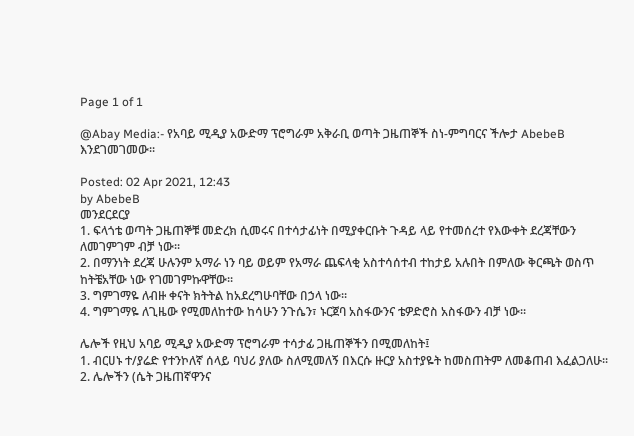Page 1 of 1

@Abay Media:- የአባይ ሚዲያ አውድማ ፕሮግራም አቅራቢ ወጣት ጋዜጠኞች ስነ-ምግባርና ችሎታ AbebeB እንደገመገመው፡፡

Posted: 02 Apr 2021, 12:43
by AbebeB
መንደርደርያ
1. ፍላጎቴ ወጣት ጋዜጠኞቹ መድረክ ሲመሩና በተሳታፊነት በሚያቀርቡት ጉዳይ ላይ የተመሰረተ የእውቀት ደረጃቸውን ለመገምገም ብቻ ነው፡፡
2. በማንነት ደረጃ ሁሉንም አማራ ነን ባይ ወይም የአማራ ጨፍላቂ አስተሳሰተብ ተከታይ አሉበት በምለው ቅርጫት ወስጥ ከትቼአቸው ነው የገመገምኩዋቸው፡፡
3. ግምገማዬ ለብዙ ቀናት ክትትል ከአደረግሁባቸው በኃላ ነው፡፡
4. ግምገማዬ ለጊዜው የሚመለከተው ከሳሁን ንጉሴን፣ ኑርጀባ አስፋውንና ቴዎድሮስ አስፋውን ብቻ ነው፡፡

ሌሎች የዚህ አባይ ሚዲያ አውድማ ፕሮግራም ተሳታፊ ጋዜጠኞችን በሚመለከት፤
1. ብርሀኑ ተ/ያሬድ የተንኮለኛ ሰላይ ባህሪ ያለው ስለሚመለኝ በእርሱ ዙርያ አስተያዬት ከመስጠትም ለመቆጠብ እፈልጋለሁ፡፡
2. ሌሎችን (ሴት ጋዜጠኛዋንና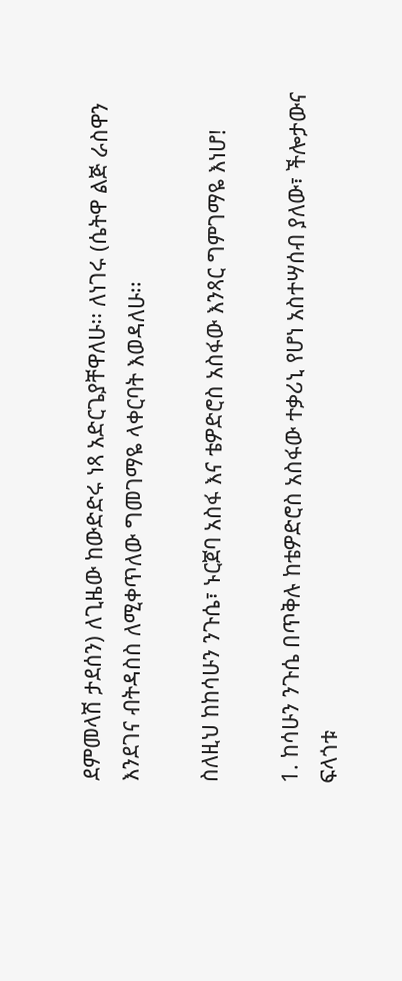ደምመላሽ ታደሰን) ለጊዜው ከውድድሩ ነጻ አድርጌያቸዋለሁ፡፡ ለነገሩ (ሴትዋ ልጅ ራስዋን እንደገና ብትዳስስ ለሚቀጥለው ግመገማዬ ላቀርባት እወዳለሁ፡፡

ስለዚህ ከከሳሁን ንጉሴ፣ ኑርጀባ አስፋ እና ቴዎድሮስ አስፋው እንጻር ግምገማዬ እነሆ!

1. ከሳሁን ንጉሴ በጥቅሉ ከቴዎድሮስ አስፋው ተቃሪኒ የሆነ አስተሣሰብ ያለው፣ ችሎታውና ፍላጎቱ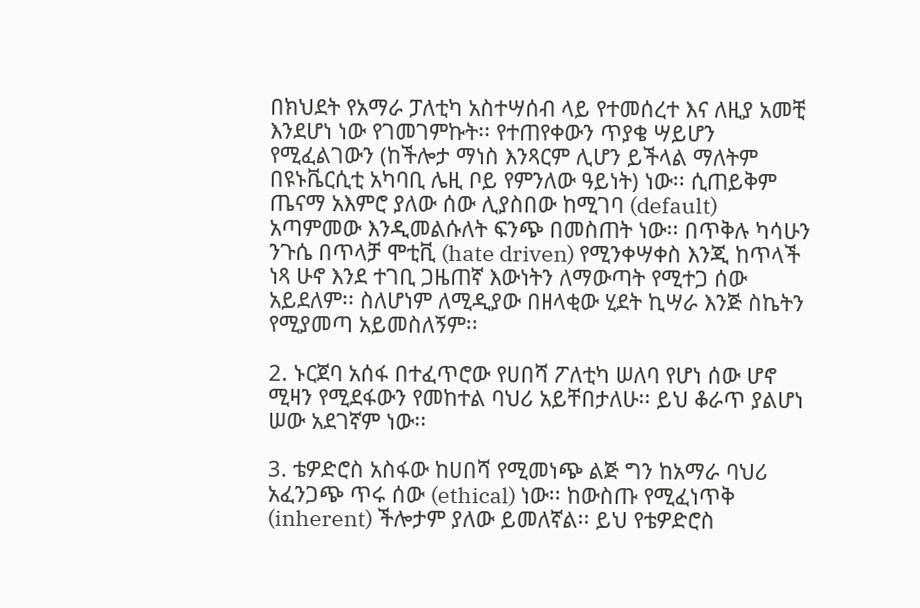በክህደት የአማራ ፓለቲካ አስተሣሰብ ላይ የተመሰረተ እና ለዚያ አመቺ እንደሆነ ነው የገመገምኩት፡፡ የተጠየቀውን ጥያቄ ሣይሆን የሚፈልገውን (ከችሎታ ማነስ እንጻርም ሊሆን ይችላል ማለትም በዩኑቬርሲቲ አካባቢ ሌዚ ቦይ የምንለው ዓይነት) ነው፡፡ ሲጠይቅም ጤናማ አእምሮ ያለው ሰው ሊያስበው ከሚገባ (default) አጣምመው እንዲመልሱለት ፍንጭ በመስጠት ነው፡፡ በጥቅሉ ካሳሁን ንጉሴ በጥላቻ ሞቲቪ (hate driven) የሚንቀሣቀስ እንጂ ከጥላች ነጻ ሁኖ እንደ ተገቢ ጋዜጠኛ እውነትን ለማውጣት የሚተጋ ሰው አይደለም፡፡ ስለሆነም ለሚዲያው በዘላቂው ሂደት ኪሣራ እንጅ ስኬትን የሚያመጣ አይመስለኝም፡፡

2. ኑርጀባ አሰፋ በተፈጥሮው የሀበሻ ፖለቲካ ሠለባ የሆነ ሰው ሆኖ ሚዛን የሚደፋውን የመከተል ባህሪ አይቸበታለሁ፡፡ ይህ ቆራጥ ያልሆነ ሠው አደገኛም ነው፡፡

3. ቴዎድሮስ አስፋው ከሀበሻ የሚመነጭ ልጅ ግን ከአማራ ባህሪ አፈንጋጭ ጥሩ ሰው (ethical) ነው፡፡ ከውስጡ የሚፈነጥቅ (inherent) ችሎታም ያለው ይመለኛል፡፡ ይህ የቴዎድሮስ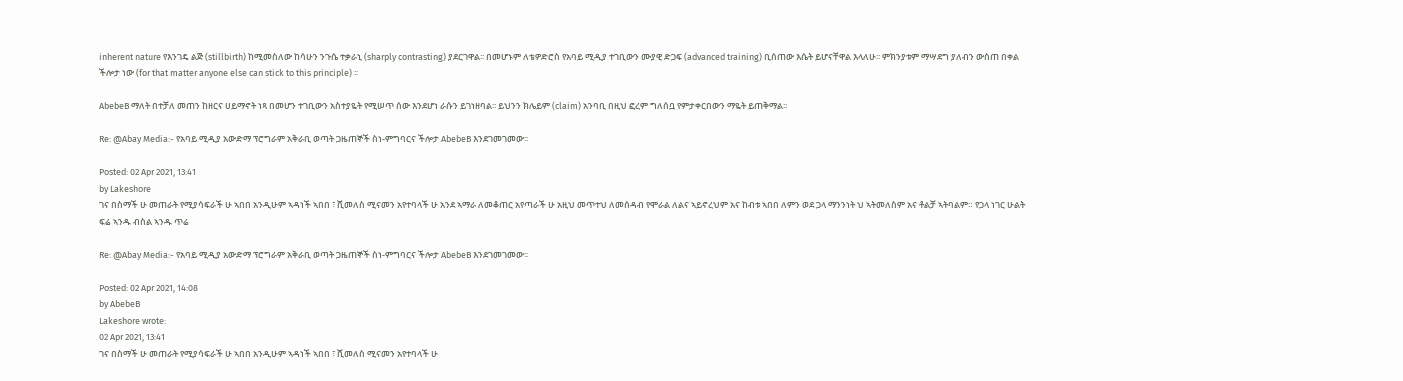inherent nature የእንገዴ ልጅ (stillbirth) ከሚመስለው ከሳሁን ንጉሴ ተቃራኒ (sharply contrasting) ያደርገዋል፡፡ በመሆኑም ለቴዎድሮስ የአባይ ሚዲያ ተገቢውን ሙያዊ ድጋፍ (advanced training) ቢሰጠው እሴት ይሆናቸዋል እላለሁ፡፡ ምክንያቱም ማሣደግ ያለብን ውስጠ በቀል ችሎታ ነው (for that matter anyone else can stick to this principle) ፡፡

AbebeB ማለት በተቻለ መጠን ከዘርና ሀይማኖት ነጻ በመሆን ተገቢውን አስተያዬት የሚሠጥ ሰው እንደሆነ ራሱን ይገነዘባል፡፡ ይህንን ክሌይም (claim) አንባቢ በዚህ ፎረም ግለሰቧ የምታቀርበውን ማዬት ይጠቅማል፡፡

Re: @Abay Media:- የአባይ ሚዲያ አውድማ ፕሮግራም አቅራቢ ወጣት ጋዜጠኞች ስነ-ምግባርና ችሎታ AbebeB እንደገመገመው፡፡

Posted: 02 Apr 2021, 13:41
by Lakeshore
ገና በስማች ሁ መጠራት የሚያሳፍራች ሁ ኣበበ አንዲሁም ኣዳነች ኣበበ ፣ ሺመለስ ሚናመን አየተባላች ሁ አንደ ኣማራ ለመቆጠር አየጣራች ሁ አዚህ መጥተህ ለመሰዳብ የሞራል ለልና ኣይኖረህም አና ከብቱ ኣበበ ለምን ወደ ጋላ ማንንነት ህ ኣትመለስም አና ቶልቻ ኣትባልም። የጋላ ነገር ሁልት ፍሬ ኣንዱ ብስል ኣንዱ ጥሬ

Re: @Abay Media:- የአባይ ሚዲያ አውድማ ፕሮግራም አቅራቢ ወጣት ጋዜጠኞች ስነ-ምግባርና ችሎታ AbebeB እንደገመገመው፡፡

Posted: 02 Apr 2021, 14:08
by AbebeB
Lakeshore wrote:
02 Apr 2021, 13:41
ገና በስማች ሁ መጠራት የሚያሳፍራች ሁ ኣበበ አንዲሁም ኣዳነች ኣበበ ፣ ሺመለስ ሚናመን አየተባላች ሁ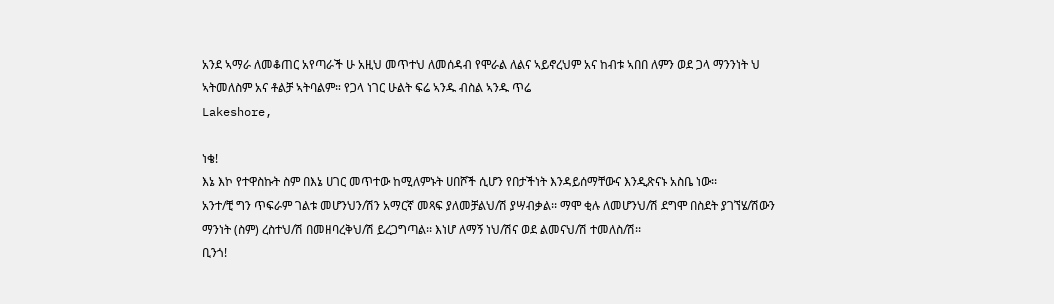አንደ ኣማራ ለመቆጠር አየጣራች ሁ አዚህ መጥተህ ለመሰዳብ የሞራል ለልና ኣይኖረህም አና ከብቱ ኣበበ ለምን ወደ ጋላ ማንንነት ህ ኣትመለስም አና ቶልቻ ኣትባልም። የጋላ ነገር ሁልት ፍሬ ኣንዱ ብስል ኣንዱ ጥሬ
Lakeshore,

ነቄ!
እኔ እኮ የተዋስኩት ስም በእኔ ሀገር መጥተው ከሚለምኑት ሀበሾች ሲሆን የበታችነት እንዳይሰማቸውና እንዲጽናኑ አስቤ ነው፡፡
አንተ/ቺ ግን ጥፍራም ገልቱ መሆንህን/ሽን አማርኛ መጻፍ ያለመቻልህ/ሽ ያሣብቃል፡፡ ማሞ ቂሉ ለመሆንህ/ሽ ደግሞ በስደት ያገኘሄ/ሽውን ማንነት (ስም) ረስተህ/ሽ በመዘባረቅህ/ሽ ይረጋግጣል፡፡ እነሆ ለማኝ ነህ/ሽና ወደ ልመናህ/ሽ ተመለስ/ሽ፡፡
ቢንጎ!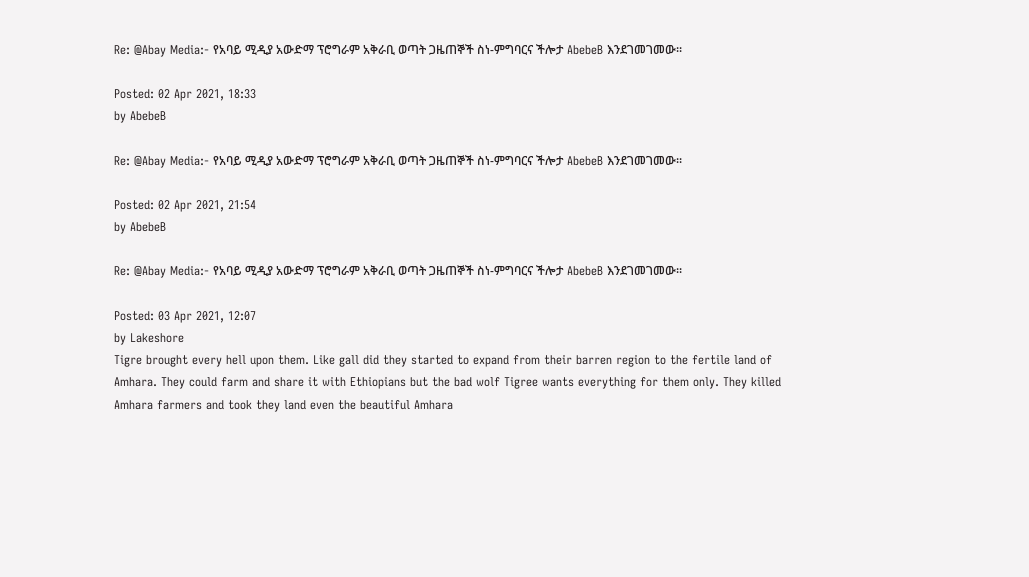Re: @Abay Media:- የአባይ ሚዲያ አውድማ ፕሮግራም አቅራቢ ወጣት ጋዜጠኞች ስነ-ምግባርና ችሎታ AbebeB እንደገመገመው፡፡

Posted: 02 Apr 2021, 18:33
by AbebeB

Re: @Abay Media:- የአባይ ሚዲያ አውድማ ፕሮግራም አቅራቢ ወጣት ጋዜጠኞች ስነ-ምግባርና ችሎታ AbebeB እንደገመገመው፡፡

Posted: 02 Apr 2021, 21:54
by AbebeB

Re: @Abay Media:- የአባይ ሚዲያ አውድማ ፕሮግራም አቅራቢ ወጣት ጋዜጠኞች ስነ-ምግባርና ችሎታ AbebeB እንደገመገመው፡፡

Posted: 03 Apr 2021, 12:07
by Lakeshore
Tigre brought every hell upon them. Like gall did they started to expand from their barren region to the fertile land of Amhara. They could farm and share it with Ethiopians but the bad wolf Tigree wants everything for them only. They killed Amhara farmers and took they land even the beautiful Amhara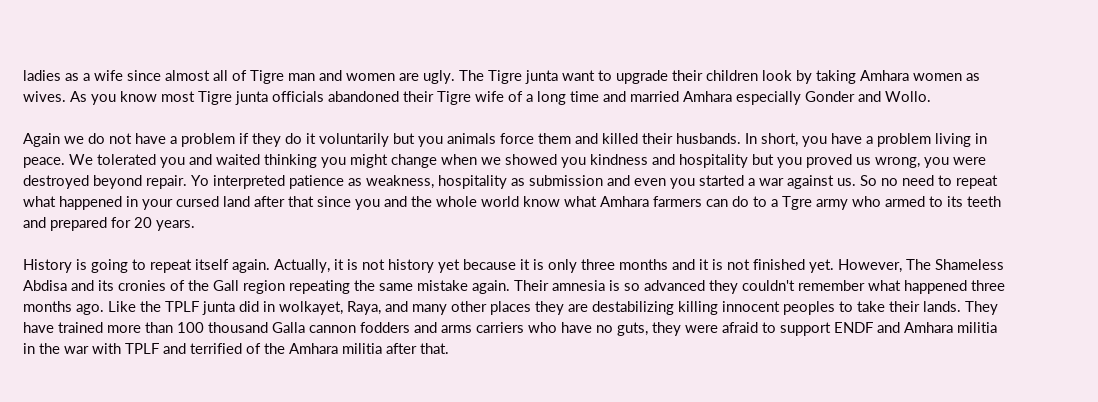ladies as a wife since almost all of Tigre man and women are ugly. The Tigre junta want to upgrade their children look by taking Amhara women as wives. As you know most Tigre junta officials abandoned their Tigre wife of a long time and married Amhara especially Gonder and Wollo.

Again we do not have a problem if they do it voluntarily but you animals force them and killed their husbands. In short, you have a problem living in peace. We tolerated you and waited thinking you might change when we showed you kindness and hospitality but you proved us wrong, you were destroyed beyond repair. Yo interpreted patience as weakness, hospitality as submission and even you started a war against us. So no need to repeat what happened in your cursed land after that since you and the whole world know what Amhara farmers can do to a Tgre army who armed to its teeth and prepared for 20 years.

History is going to repeat itself again. Actually, it is not history yet because it is only three months and it is not finished yet. However, The Shameless Abdisa and its cronies of the Gall region repeating the same mistake again. Their amnesia is so advanced they couldn't remember what happened three months ago. Like the TPLF junta did in wolkayet, Raya, and many other places they are destabilizing killing innocent peoples to take their lands. They have trained more than 100 thousand Galla cannon fodders and arms carriers who have no guts, they were afraid to support ENDF and Amhara militia in the war with TPLF and terrified of the Amhara militia after that.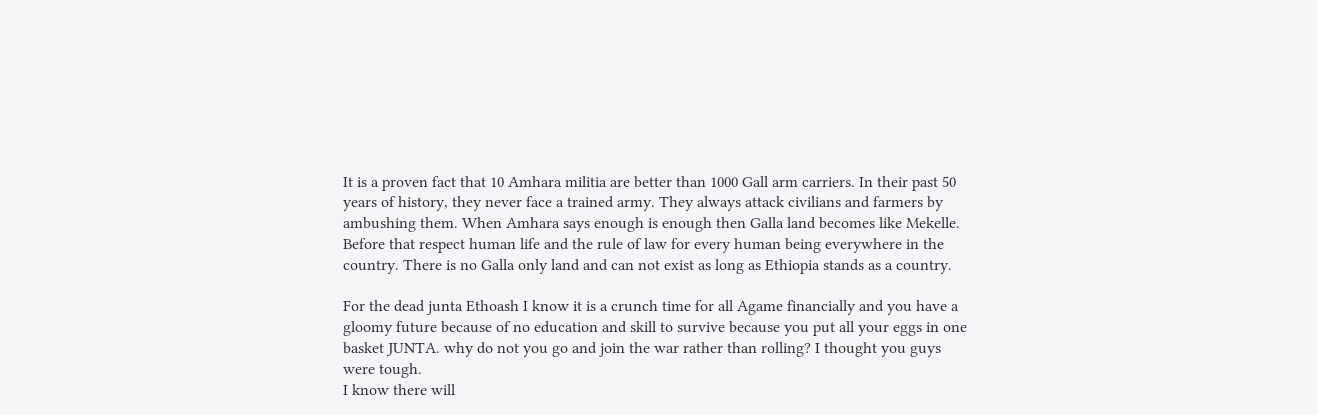It is a proven fact that 10 Amhara militia are better than 1000 Gall arm carriers. In their past 50 years of history, they never face a trained army. They always attack civilians and farmers by ambushing them. When Amhara says enough is enough then Galla land becomes like Mekelle. Before that respect human life and the rule of law for every human being everywhere in the country. There is no Galla only land and can not exist as long as Ethiopia stands as a country.

For the dead junta Ethoash I know it is a crunch time for all Agame financially and you have a gloomy future because of no education and skill to survive because you put all your eggs in one basket JUNTA. why do not you go and join the war rather than rolling? I thought you guys were tough.
I know there will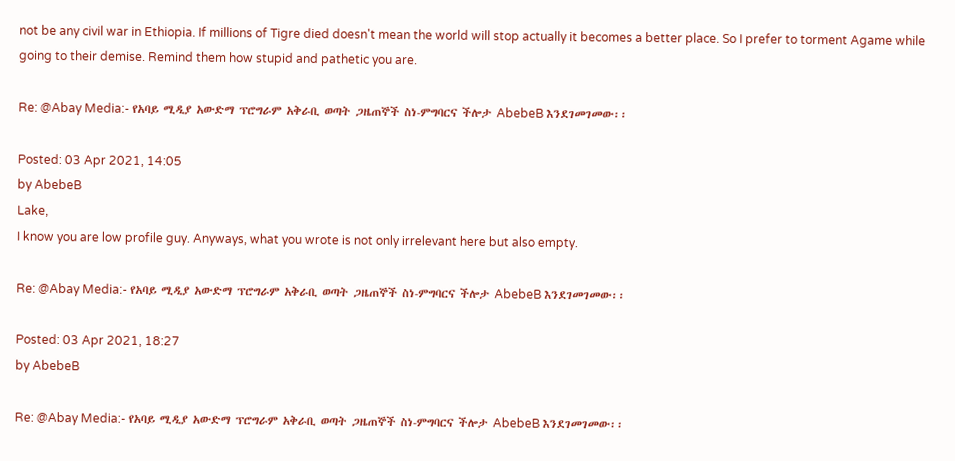not be any civil war in Ethiopia. If millions of Tigre died doesn't mean the world will stop actually it becomes a better place. So I prefer to torment Agame while going to their demise. Remind them how stupid and pathetic you are.

Re: @Abay Media:- የአባይ ሚዲያ አውድማ ፕሮግራም አቅራቢ ወጣት ጋዜጠኞች ስነ-ምግባርና ችሎታ AbebeB እንደገመገመው፡፡

Posted: 03 Apr 2021, 14:05
by AbebeB
Lake,
I know you are low profile guy. Anyways, what you wrote is not only irrelevant here but also empty.

Re: @Abay Media:- የአባይ ሚዲያ አውድማ ፕሮግራም አቅራቢ ወጣት ጋዜጠኞች ስነ-ምግባርና ችሎታ AbebeB እንደገመገመው፡፡

Posted: 03 Apr 2021, 18:27
by AbebeB

Re: @Abay Media:- የአባይ ሚዲያ አውድማ ፕሮግራም አቅራቢ ወጣት ጋዜጠኞች ስነ-ምግባርና ችሎታ AbebeB እንደገመገመው፡፡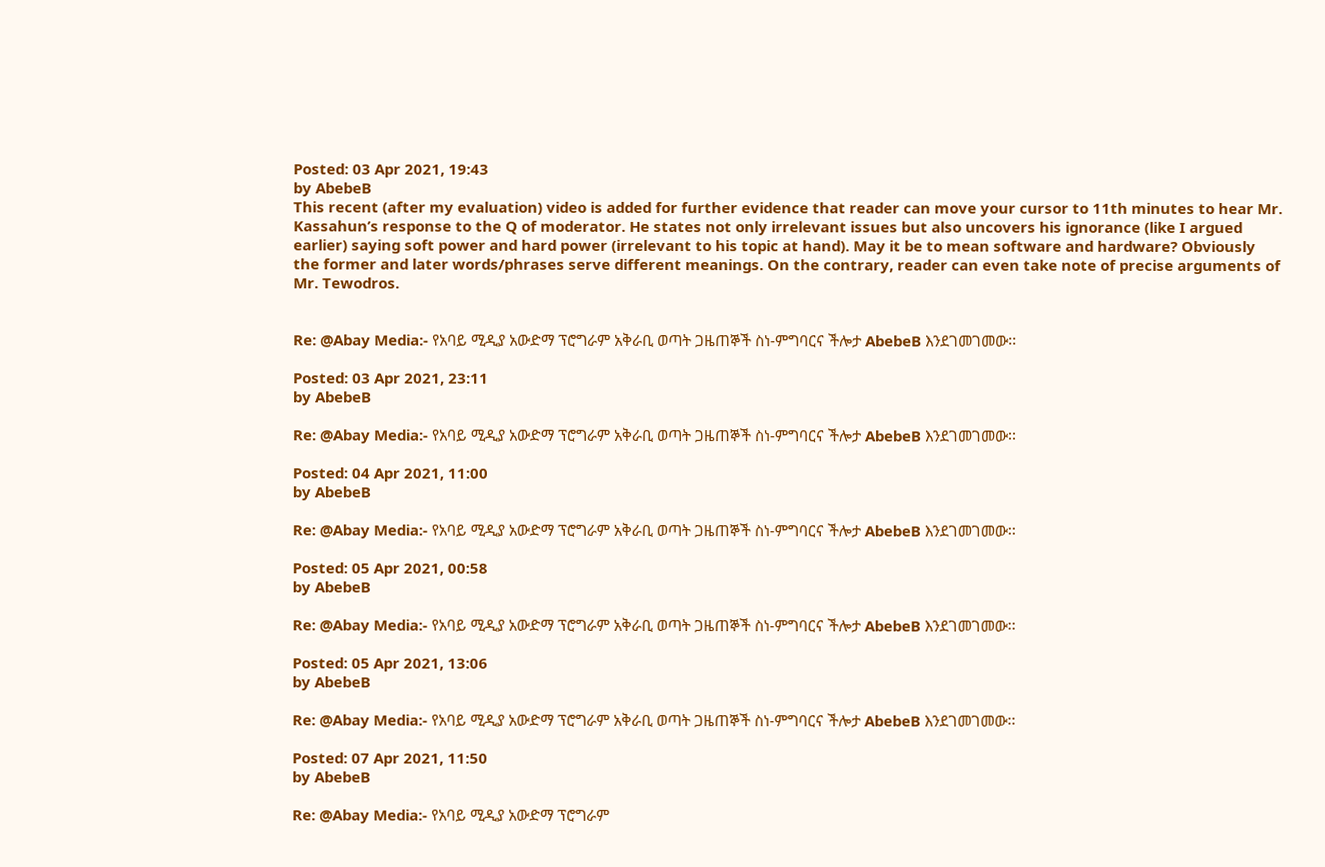Posted: 03 Apr 2021, 19:43
by AbebeB
This recent (after my evaluation) video is added for further evidence that reader can move your cursor to 11th minutes to hear Mr. Kassahun’s response to the Q of moderator. He states not only irrelevant issues but also uncovers his ignorance (like I argued earlier) saying soft power and hard power (irrelevant to his topic at hand). May it be to mean software and hardware? Obviously the former and later words/phrases serve different meanings. On the contrary, reader can even take note of precise arguments of Mr. Tewodros.


Re: @Abay Media:- የአባይ ሚዲያ አውድማ ፕሮግራም አቅራቢ ወጣት ጋዜጠኞች ስነ-ምግባርና ችሎታ AbebeB እንደገመገመው፡፡

Posted: 03 Apr 2021, 23:11
by AbebeB

Re: @Abay Media:- የአባይ ሚዲያ አውድማ ፕሮግራም አቅራቢ ወጣት ጋዜጠኞች ስነ-ምግባርና ችሎታ AbebeB እንደገመገመው፡፡

Posted: 04 Apr 2021, 11:00
by AbebeB

Re: @Abay Media:- የአባይ ሚዲያ አውድማ ፕሮግራም አቅራቢ ወጣት ጋዜጠኞች ስነ-ምግባርና ችሎታ AbebeB እንደገመገመው፡፡

Posted: 05 Apr 2021, 00:58
by AbebeB

Re: @Abay Media:- የአባይ ሚዲያ አውድማ ፕሮግራም አቅራቢ ወጣት ጋዜጠኞች ስነ-ምግባርና ችሎታ AbebeB እንደገመገመው፡፡

Posted: 05 Apr 2021, 13:06
by AbebeB

Re: @Abay Media:- የአባይ ሚዲያ አውድማ ፕሮግራም አቅራቢ ወጣት ጋዜጠኞች ስነ-ምግባርና ችሎታ AbebeB እንደገመገመው፡፡

Posted: 07 Apr 2021, 11:50
by AbebeB

Re: @Abay Media:- የአባይ ሚዲያ አውድማ ፕሮግራም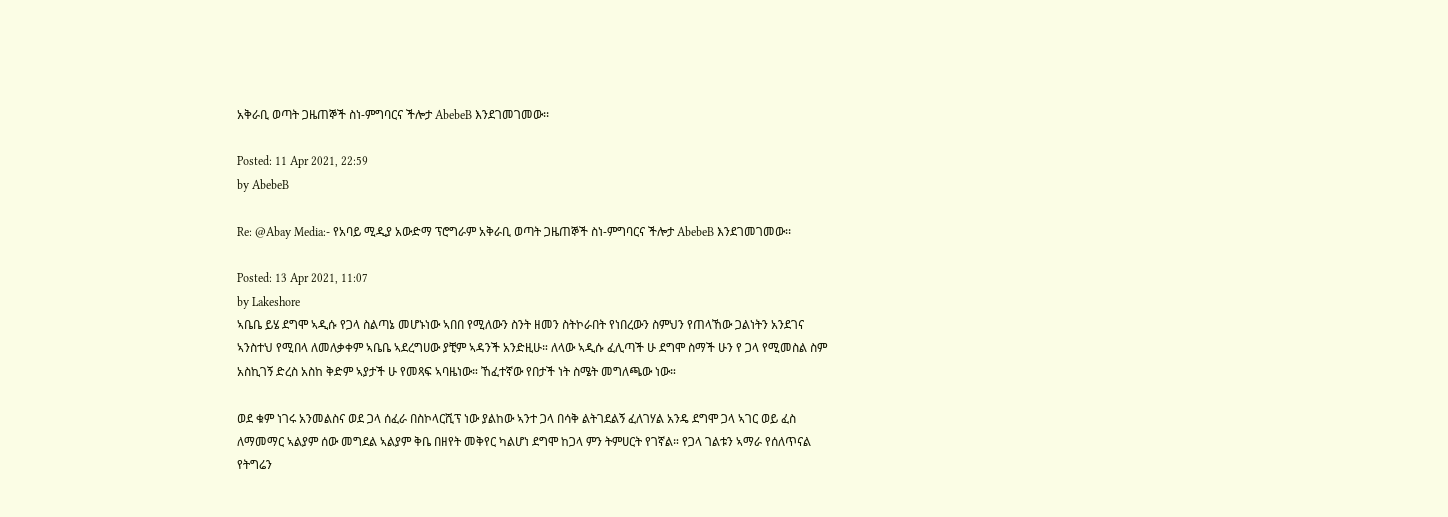አቅራቢ ወጣት ጋዜጠኞች ስነ-ምግባርና ችሎታ AbebeB እንደገመገመው፡፡

Posted: 11 Apr 2021, 22:59
by AbebeB

Re: @Abay Media:- የአባይ ሚዲያ አውድማ ፕሮግራም አቅራቢ ወጣት ጋዜጠኞች ስነ-ምግባርና ችሎታ AbebeB እንደገመገመው፡፡

Posted: 13 Apr 2021, 11:07
by Lakeshore
ኣቤቤ ይሄ ደግሞ ኣዲሱ የጋላ ስልጣኔ መሆኑነው ኣበበ የሚለውን ስንት ዘመን ስትኮራበት የነበረውን ስምህን የጠላኸው ጋልነትን አንደገና ኣንስተህ የሚበላ ለመለቃቀም ኣቤቤ ኣደረግሀው ያቺም ኣዳንች አንድዚሁ። ለላው ኣዲሱ ፈሊጣች ሁ ደግሞ ስማች ሁን የ ጋላ የሚመስል ስም አስኪገኝ ድረስ አስከ ቅድም ኣያታች ሁ የመጻፍ ኣባዜነው። ኸፈተኛው የበታች ነት ስሜት መግለጫው ነው።

ወደ ቁም ነገሩ አንመልስና ወደ ጋላ ሰፈራ በስኮላርሺፕ ነው ያልከው ኣንተ ጋላ በሳቅ ልትገደልኝ ፈለገሃል አንዴ ደግሞ ጋላ ኣገር ወይ ፈስ ለማመማር ኣልያም ሰው መግደል ኣልያም ቅቤ በዘየት መቅየር ካልሆነ ደግሞ ከጋላ ምን ትምሀርት የገኛል። የጋላ ገልቱን ኣማራ የሰለጥናል የትግሬን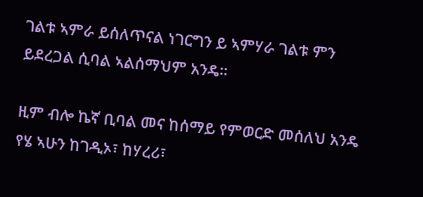ገልቱ ኣምራ ይሰለጥናል ነገርግን ይ ኣምሃራ ገልቱ ምን ይደረጋል ሲባል ኣልሰማህም አንዴ።

ዚም ብሎ ኬኛ ቢባል መና ከሰማይ የምወርድ መሰለህ አንዴ የሄ ኣሁን ከገዲኦ፣ ከሃረሪ፣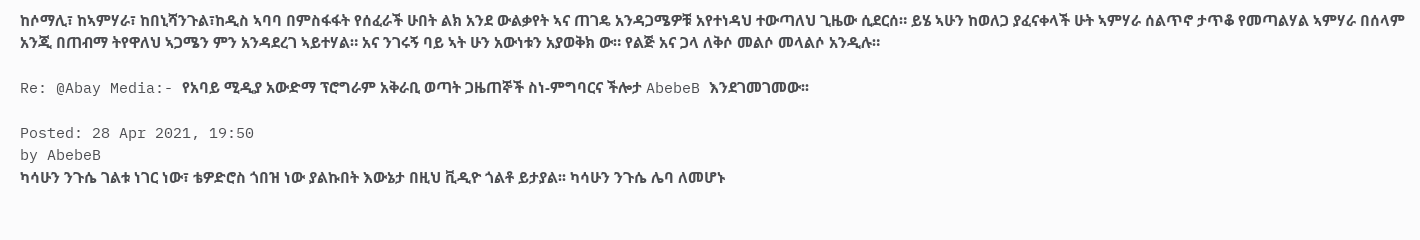ከሶማሊ፣ ከኣምሃራ፣ ከበኒሻንጉል፣ከዲስ ኣባባ በምስፋፋት የሰፈራች ሁበት ልክ አንደ ውልቃየት ኣና ጠገዴ አንዳጋሜዎቹ አየተነዳህ ተውጣለህ ጊዜው ሲደርሰ። ይሄ ኣሁን ከወለጋ ያፈናቀላች ሁት ኣምሃራ ሰልጥኖ ታጥቆ የመጣልሃል ኣምሃራ በሰላም አንጂ በጠብማ ትየዋለህ ኣጋሜን ምን አንዳደረገ ኣይተሃል። አና ንገሩኝ ባይ ኣት ሁን አውነቱን አያወቅክ ው። የልጅ አና ጋላ ለቅሶ መልሶ መላልሶ አንዲሉ።

Re: @Abay Media:- የአባይ ሚዲያ አውድማ ፕሮግራም አቅራቢ ወጣት ጋዜጠኞች ስነ-ምግባርና ችሎታ AbebeB እንደገመገመው፡፡

Posted: 28 Apr 2021, 19:50
by AbebeB
ካሳሁን ንጉሴ ገልቱ ነገር ነው፣ ቴዎድሮስ ጎበዝ ነው ያልኩበት እውኔታ በዚህ ቪዲዮ ጎልቶ ይታያል፡፡ ካሳሁን ንጉሴ ሌባ ለመሆኑ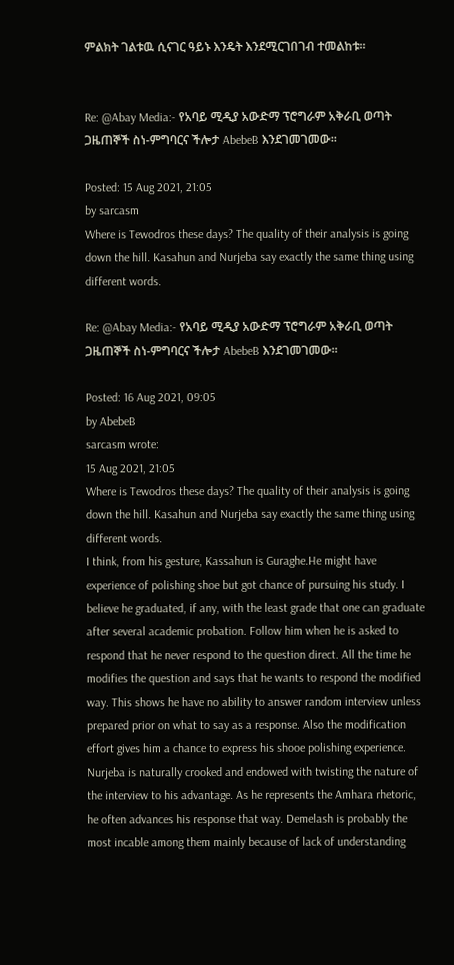ምልክት ገልቱዉ ሲናገር ዓይኑ እንዴት እንደሚርገበገብ ተመልከቱ፡፡


Re: @Abay Media:- የአባይ ሚዲያ አውድማ ፕሮግራም አቅራቢ ወጣት ጋዜጠኞች ስነ-ምግባርና ችሎታ AbebeB እንደገመገመው፡፡

Posted: 15 Aug 2021, 21:05
by sarcasm
Where is Tewodros these days? The quality of their analysis is going down the hill. Kasahun and Nurjeba say exactly the same thing using different words.

Re: @Abay Media:- የአባይ ሚዲያ አውድማ ፕሮግራም አቅራቢ ወጣት ጋዜጠኞች ስነ-ምግባርና ችሎታ AbebeB እንደገመገመው፡፡

Posted: 16 Aug 2021, 09:05
by AbebeB
sarcasm wrote:
15 Aug 2021, 21:05
Where is Tewodros these days? The quality of their analysis is going down the hill. Kasahun and Nurjeba say exactly the same thing using different words.
I think, from his gesture, Kassahun is Guraghe.He might have experience of polishing shoe but got chance of pursuing his study. I believe he graduated, if any, with the least grade that one can graduate after several academic probation. Follow him when he is asked to respond that he never respond to the question direct. All the time he modifies the question and says that he wants to respond the modified way. This shows he have no ability to answer random interview unless prepared prior on what to say as a response. Also the modification effort gives him a chance to express his shooe polishing experience.
Nurjeba is naturally crooked and endowed with twisting the nature of the interview to his advantage. As he represents the Amhara rhetoric, he often advances his response that way. Demelash is probably the most incable among them mainly because of lack of understanding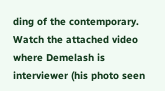ding of the contemporary. Watch the attached video where Demelash is interviewer (his photo seen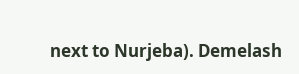next to Nurjeba). Demelash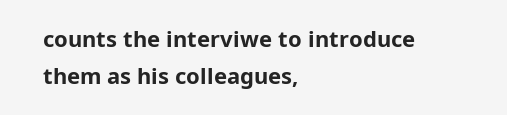counts the interviwe to introduce them as his colleagues,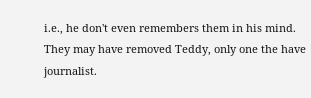i.e., he don't even remembers them in his mind.
They may have removed Teddy, only one the have journalist.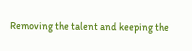Removing the talent and keeping the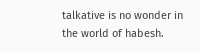talkative is no wonder in the world of habesh.